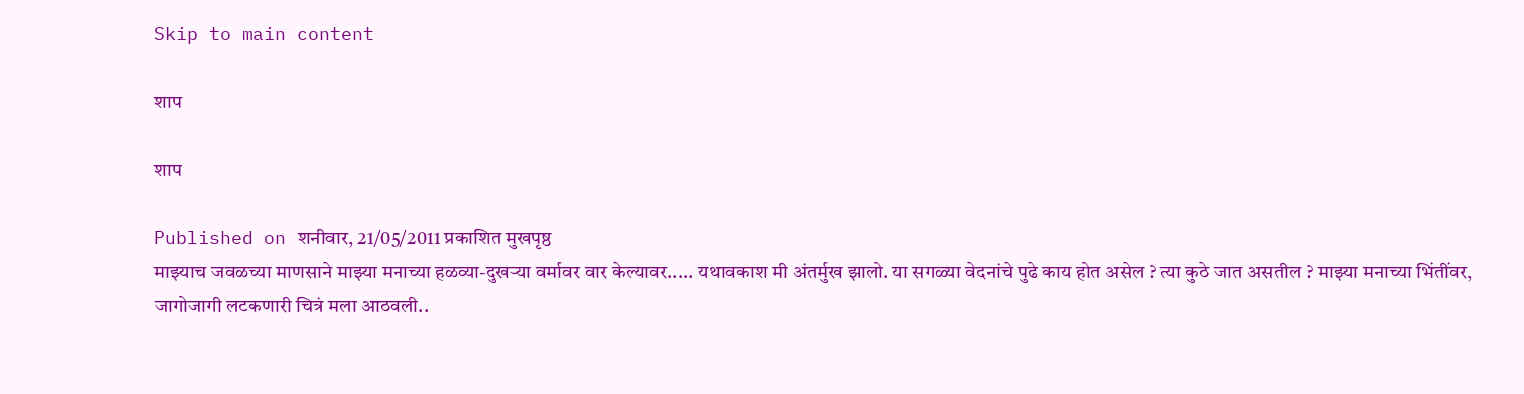Skip to main content

शाप

शाप

Published on शनीवार, 21/05/2011 प्रकाशित मुखपृष्ठ
माझ्याच जवळच्या माणसाने माझ्या मनाच्या हळव्या-दुखर्‍या वर्मावर वार केल्यावर..... यथावकाश मी अंतर्मुख झालो. या सगळ्या वेदनांचे पुढे काय होत असेल ? त्या कुठे जात असतील ? माझ्या मनाच्या भिंतींवर, जागोजागी लटकणारी चित्रं मला आठवली..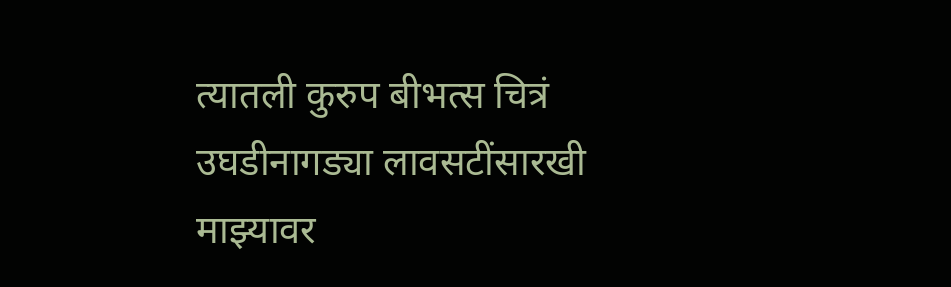त्यातली कुरुप बीभत्स चित्रं उघडीनागड्या लावसटींसारखी माझ्यावर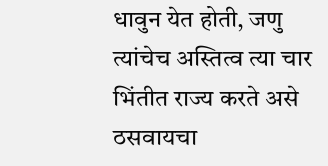धावुन येत होती, जणु त्यांचेच अस्तित्व त्या चार भिंतीत राज्य करते असे ठसवायचा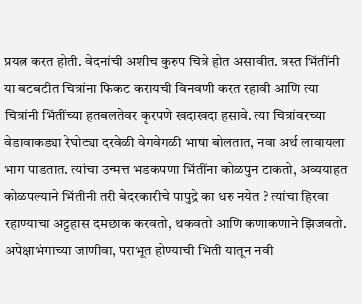प्रयत्न करत होती. वेदनांची अशीच कुरुप चित्रे होत असावीत. त्रस्त भिंतींनी या बटबटीत चित्रांना फिकट करायची विनवणी करत रहावी आणि त्या चित्रांनी भिंतींच्या हतबलतेवर कृरपणे खदाखदा हसावे. त्या चित्रांवरच्या वेडावाकड्या रेघोट्या दरवेळी वेगवेगळी भाषा बोलतात, नवा अर्थ लावायला भाग पाडतात. त्यांचा उन्मत्त भडकपणा भिंतींना कोळपुन टाकतो, अव्ययाहत कोळपल्याने भिंतीनी तरी बेदरकारीचे पापुद्रे का धरु नयेत ? त्यांचा हिरवा रहाण्याचा अट्टहास दमछाक करवतो, थकवतो आणि कणाकणाने झिजवतो. अपेक्षाभंगाच्या जाणीवा, पराभूत होण्याची भिती यातून नवी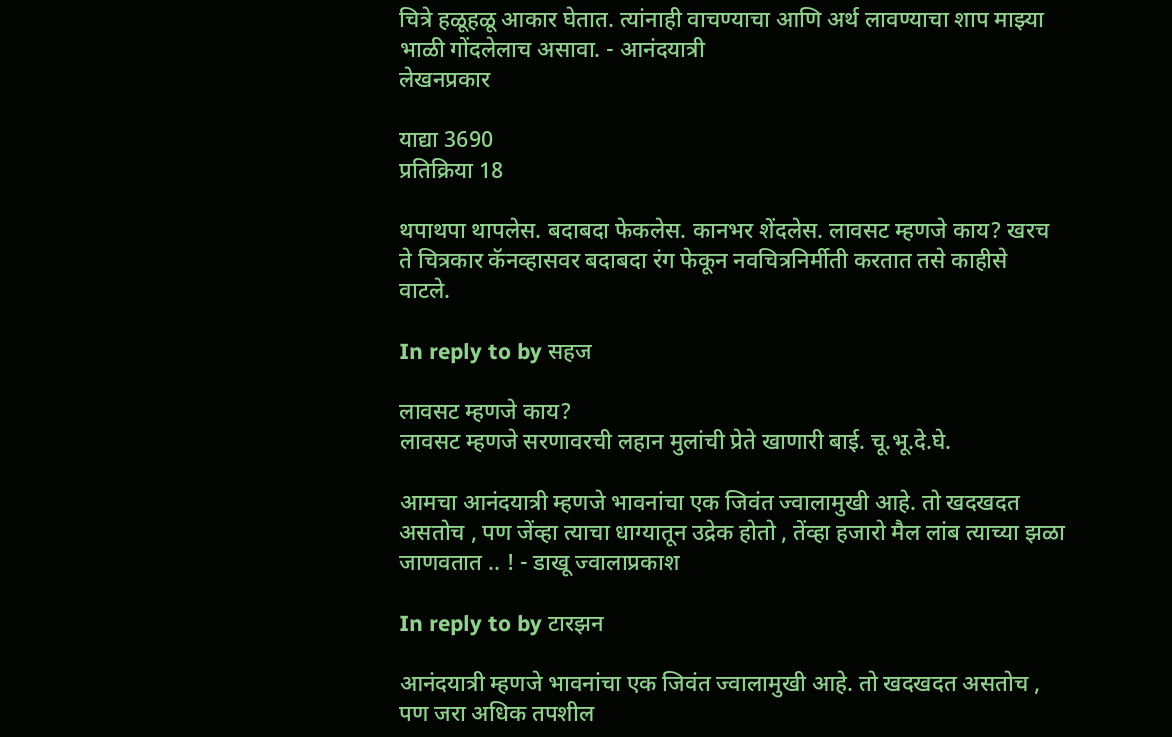चित्रे हळूहळू आकार घेतात. त्यांनाही वाचण्याचा आणि अर्थ लावण्याचा शाप माझ्या भाळी गोंदलेलाच असावा. - आनंदयात्री
लेखनप्रकार

याद्या 3690
प्रतिक्रिया 18

थपाथपा थापलेस. बदाबदा फेकलेस. कानभर शेंदलेस. लावसट म्हणजे काय? खरच ते चित्रकार कॅनव्हासवर बदाबदा रंग फेकून नवचित्रनिर्मीती करतात तसे काहीसे वाटले.

In reply to by सहज

लावसट म्हणजे काय?
लावसट म्हणजे सरणावरची लहान मुलांची प्रेते खाणारी बाई. चू.भू.दे.घे.

आमचा आनंदयात्री म्हणजे भावनांचा एक जिवंत ज्वालामुखी आहे. तो खदखदत असतोच , पण जेंव्हा त्याचा धाग्यातून उद्रेक होतो , तेंव्हा हजारो मैल लांब त्याच्या झळा जाणवतात .. ! - डाखू ज्वालाप्रकाश

In reply to by टारझन

आनंदयात्री म्हणजे भावनांचा एक जिवंत ज्वालामुखी आहे. तो खदखदत असतोच , पण जरा अधिक तपशील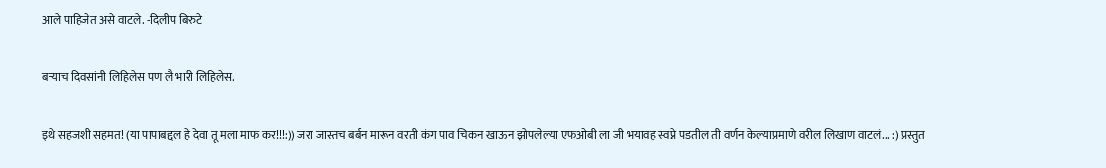आले पाहिजेत असे वाटले. -दिलीप बिरुटे

बर्‍याच दिवसांनी लिहिलेस पण लै भारी लिहिलेस.

इथे सहजशी सहमत! (या पापाबद्दल हे देवा तू मला माफ कर!!!:)) जरा जास्तच बर्बन मारून वरती कंग पाव चिकन खाऊन झोपलेल्या एफओबी ला जी भयावह स्वप्ने पडतील ती वर्णन केल्याप्रमाणे वरील लिखाण वाटलं... :) प्रस्तुत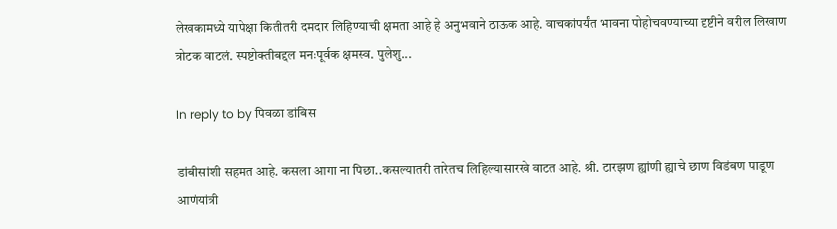लेखकामध्ये यापेक्षा कितीतरी दमदार लिहिण्याची क्षमता आहे हे अनुभवाने ठाऊक आहे. वाचकांपर्यंत भावना पोहोचवण्याच्या दृष्टीने वरील लिखाण त्रोटक वाटलं. स्पष्टोक्तीबद्दल मनःपूर्वक क्षमस्व. पुलेशु...

In reply to by पिवळा डांबिस

डांबीसांशी सहमत आहे. कसला आगा ना पिछा..कसल्यातरी तारेतच लिहिल्यासारखे वाटत आहे. श्री. टारझण ह्यांणी ह्याचे छाण विडंबण पाडूण आणंयांत्री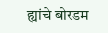ह्यांचे बोरडम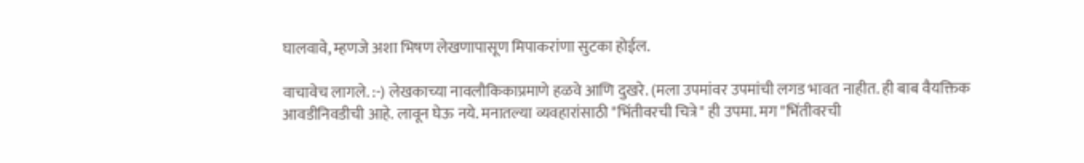घालवावे, म्हणजे अशा भिषण लेखणापासूण मिपाकरांणा सुटका होईल.

वाचावेच लागले. :-) लेखकाच्या नावलौकिकाप्रमाणे हळवे आणि दुखरे. (मला उपमांवर उपमांची लगड भावत नाहीत. ही बाब वैयक्तिक आवडीनिवडीची आहे. लावून घेऊ नये. मनातल्या व्यवहारांसाठी "भिंतीवरची चित्रे" ही उपमा. मग "भिंतीवरची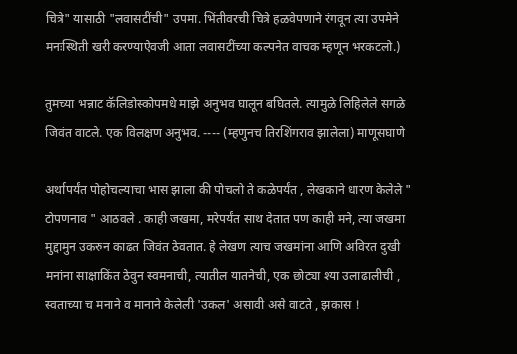चित्रे" यासाठी "लवासटींची" उपमा. भिंतीवरची चित्रे हळवेपणाने रंगवून त्या उपमेने मनःस्थिती खरी करण्याऐवजी आता लवासटींच्या कल्पनेत वाचक म्हणून भरकटलो.)

तुमच्या भन्नाट कॅलिडोस्कोपमधे माझे अनुभव घालून बघितले. त्यामुळे लिहिलेले सगळे जिवंत वाटले. एक विलक्षण अनुभव. ---- (म्हणुनच तिरशिंगराव झालेला) माणूसघाणे

अर्थापर्यंत पोहोचल्याचा भास झाला की पोचलो ते कळेपर्यंत , लेखकाने धारण केलेले " टोपणनाव " आठवले . काही जखमा, मरेपर्यंत साथ देतात पण काही मने, त्या जखमा मुद्दामुन उकरुन काढत जिवंत ठेवतात. हे लेखण त्याच जखमांना आणि अविरत दुखी मनांना साक्षाकिंत ठेवुन स्वमनाची, त्यातील यातनेची, एक छोट्या श्या उलाढालीची , स्वताच्या च मनाने व मानाने केलेली 'उकल' असावी असे वाटते , झकास !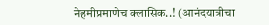नेहमीप्रमाणेच क्लासिक..! (आनंदयात्रीचा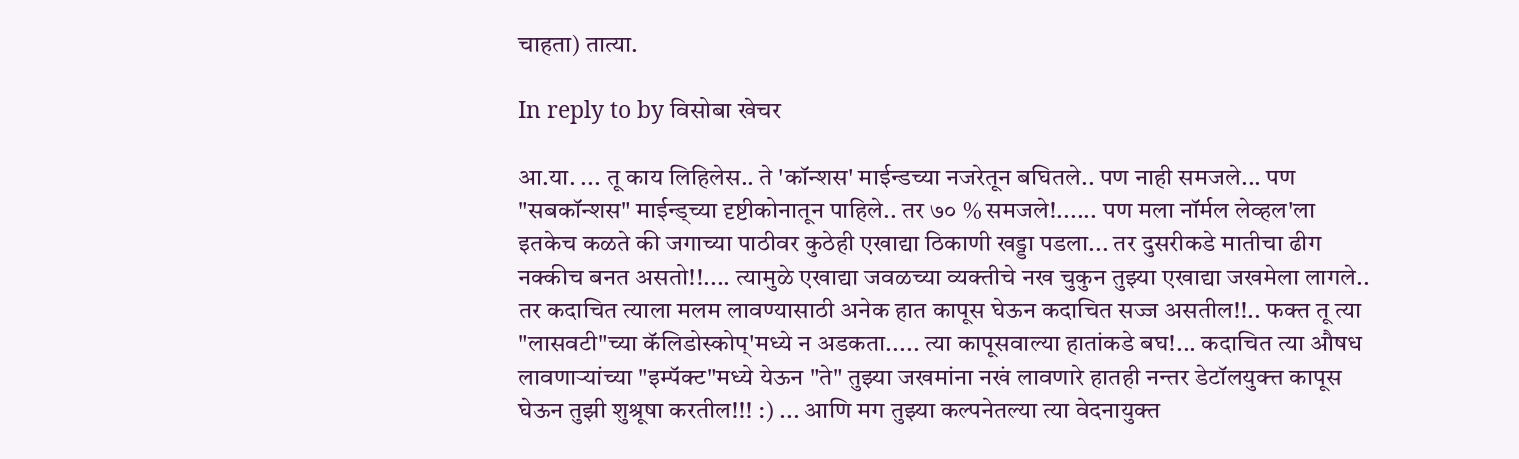चाहता) तात्या.

In reply to by विसोबा खेचर

आ.या. ... तू काय लिहिलेस.. ते 'कॉन्शस' माईन्डच्या नजरेतून बघितले.. पण नाही समजले... पण "सबकॉन्शस" माईन्ड्च्या दृष्टीकोनातून पाहिले.. तर ७० % समजले!...... पण मला नॉर्मल लेव्हल'ला इतकेच कळते की जगाच्या पाठीवर कुठेही एखाद्या ठिकाणी खड्डा पडला... तर दुसरीकडे मातीचा ढीग नक्कीच बनत असतो!!.... त्यामुळे एखाद्या जवळच्या व्यक्तीचे नख चुकुन तुझ्या एखाद्या जखमेला लागले.. तर कदाचित त्याला मलम लावण्यासाठी अनेक हात कापूस घेऊन कदाचित सज्ज असतील!!.. फक्त तू त्या "लासवटी"च्या कॅलिडोस्कोप्'मध्ये न अडकता..... त्या कापूसवाल्या हातांकडे बघ!... कदाचित त्या औषध लावणार्‍यांच्या "इम्पॅक्ट"मध्ये येऊन "ते" तुझ्या जखमांना नखं लावणारे हातही नन्तर डेटॉलयुक्त्त कापूस घेऊन तुझी शुश्रूषा करतील!!! :) ... आणि मग तुझ्या कल्पनेतल्या त्या वेदनायुक्त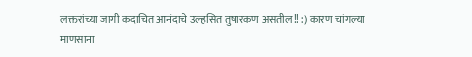लक्तरांच्या जागी कदाचित आनंदाचे उल्हसित तुषारकण असतील!! :) कारण चांगल्या माणसाना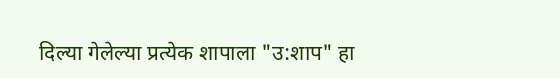दिल्या गेलेल्या प्रत्येक शापाला "उ:शाप" हा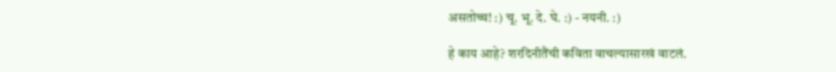असतोच्च! :) चू. भू. दे. घे. :) - नयनी. :)

हे काय आहे? शरदिनीतैंची कविता वाचल्यासारखं वाटलं.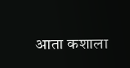आता कशाला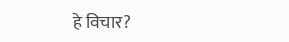हे विचार?